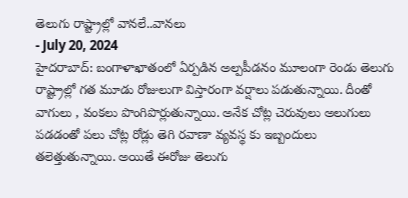తెలుగు రాష్ట్రాల్లో వానలే..వానలు
- July 20, 2024
హైదరాబాద్: బంగాళాఖాతంలో ఏర్పడిన అల్పపీడనం మూలంగా రెండు తెలుగు రాష్ట్రాల్లో గత మూడు రోజులుగా విస్తారంగా వర్షాలు పడుతున్నాయి. దీంతో వాగులు , వంకలు పొంగిపొర్లుతున్నాయి. అనేక చోట్ల చెరువులు అలుగులు పడడంతో పలు చోట్ల రోడ్లు తెగి రవాణా వ్యవస్థ కు ఇబ్బందులు తలెత్తుతున్నాయి. అయితే ఈరోజు తెలుగు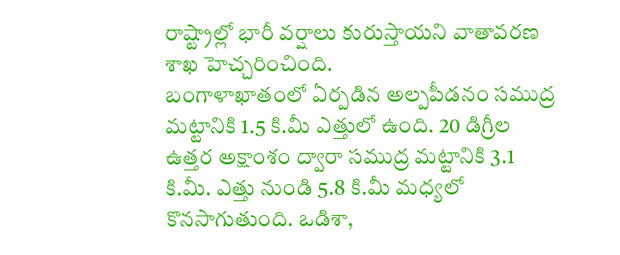రాష్ట్రాల్లో భారీ వర్షాలు కురుస్తాయని వాతావరణ శాఖ హెచ్చరించింది.
బంగాళాఖాతంలో ఏర్పడిన అల్పపీడనం సముద్ర మట్టానికి 1.5 కి.మీ ఎత్తులో ఉంది. 20 డిగ్రీల ఉత్తర అక్షాంశం ద్వారా సముద్ర మట్టానికి 3.1 కి.మీ. ఎత్తు నుండి 5.8 కి.మీ మధ్యలో కొనసాగుతుంది. ఒడిశా,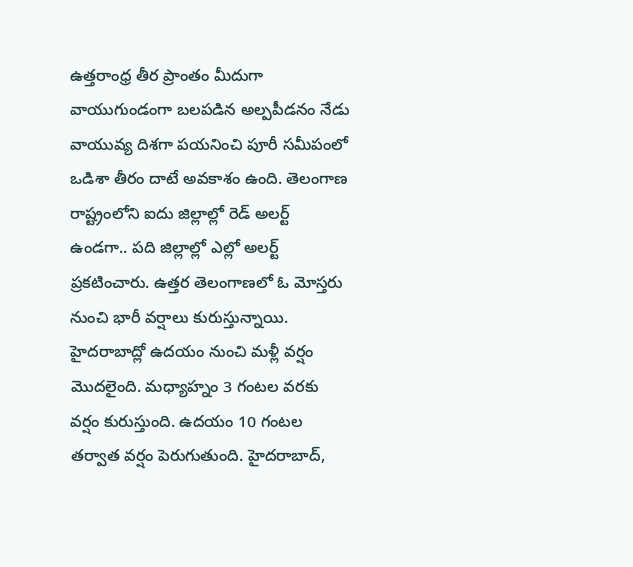ఉత్తరాంధ్ర తీర ప్రాంతం మీదుగా వాయుగుండంగా బలపడిన అల్పపీడనం నేడు వాయువ్య దిశగా పయనించి పూరీ సమీపంలో ఒడిశా తీరం దాటే అవకాశం ఉంది. తెలంగాణ రాష్ట్రంలోని ఐదు జిల్లాల్లో రెడ్ అలర్ట్ ఉండగా.. పది జిల్లాల్లో ఎల్లో అలర్ట్ ప్రకటించారు. ఉత్తర తెలంగాణలో ఓ మోస్తరు నుంచి భారీ వర్షాలు కురుస్తున్నాయి. హైదరాబాద్లో ఉదయం నుంచి మళ్లీ వర్షం మొదలైంది. మధ్యాహ్నం 3 గంటల వరకు వర్షం కురుస్తుంది. ఉదయం 10 గంటల తర్వాత వర్షం పెరుగుతుంది. హైదరాబాద్,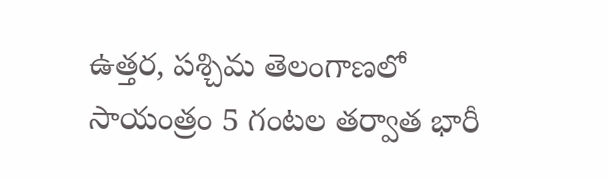ఉత్తర, పశ్చిమ తెలంగాణలో సాయంత్రం 5 గంటల తర్వాత భారీ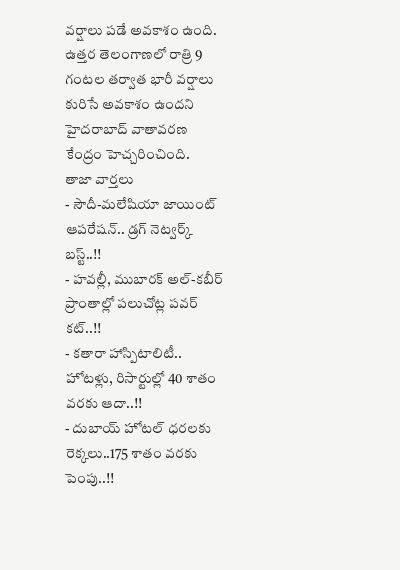వర్షాలు పడే అవకాశం ఉంది. ఉత్తర తెలంగాణలో రాత్రి 9 గంటల తర్వాత భారీ వర్షాలు కురిసే అవకాశం ఉందని హైదరాబాద్ వాతావరణ కేంద్రం హెచ్చరించింది.
తాజా వార్తలు
- సౌదీ-మలేషియా జాయింట్ ఆపరేషన్.. డ్రగ్ నెట్వర్క్ బస్ట్..!!
- హవల్లీ, ముబారక్ అల్-కబీర్ ప్రాంతాల్లో పలుచోట్ల పవర్ కట్..!!
- కతారా హాస్పిటాలిటీ.. హోటళ్లు, రిసార్టుల్లో 40 శాతం వరకు ఆదా..!!
- దుబాయ్ హోటల్ ధరలకు రెక్కలు..175 శాతం వరకు పెంపు..!!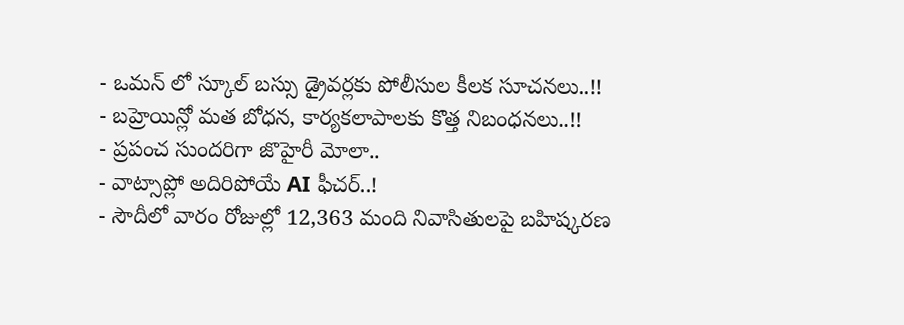- ఒమన్ లో స్కూల్ బస్సు డ్రైవర్లకు పోలీసుల కీలక సూచనలు..!!
- బహ్రెయిన్లో మత బోధన, కార్యకలాపాలకు కొత్త నిబంధనలు..!!
- ప్రపంచ సుందరిగా జొహైరీ మోలా..
- వాట్సాప్లో అదిరిపోయే AI ఫీచర్..!
- సౌదీలో వారం రోజుల్లో 12,363 మంది నివాసితులపై బహిష్కరణ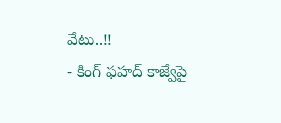వేటు..!!
- కింగ్ ఫహద్ కాజ్వేపై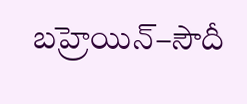బహ్రెయిన్–సౌదీ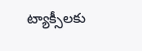ట్యాక్సీలకు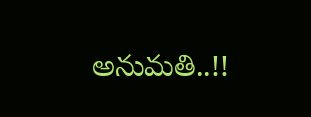అనుమతి..!!